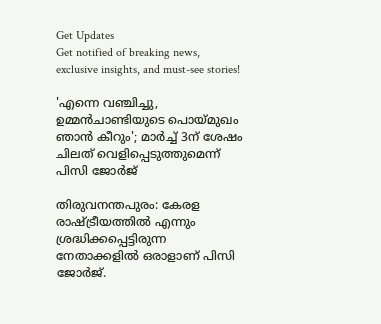Get Updates
Get notified of breaking news, exclusive insights, and must-see stories!

'എന്നെ വഞ്ചിച്ചു, ഉമ്മൻചാണ്ടിയുടെ പൊയ്മുഖം ഞാൻ കീറും'; മാർച്ച് 3ന് ശേഷം ചിലത് വെളിപ്പെടുത്തുമെന്ന് പിസി ജോർജ്

തിരുവനന്തപുരം: കേരള രാഷ്ട്രീയത്തില്‍ എന്നും ശ്രദ്ധിക്കപ്പെട്ടിരുന്ന നേതാക്കളില്‍ ഒരാളാണ് പിസി ജോര്‍ജ്.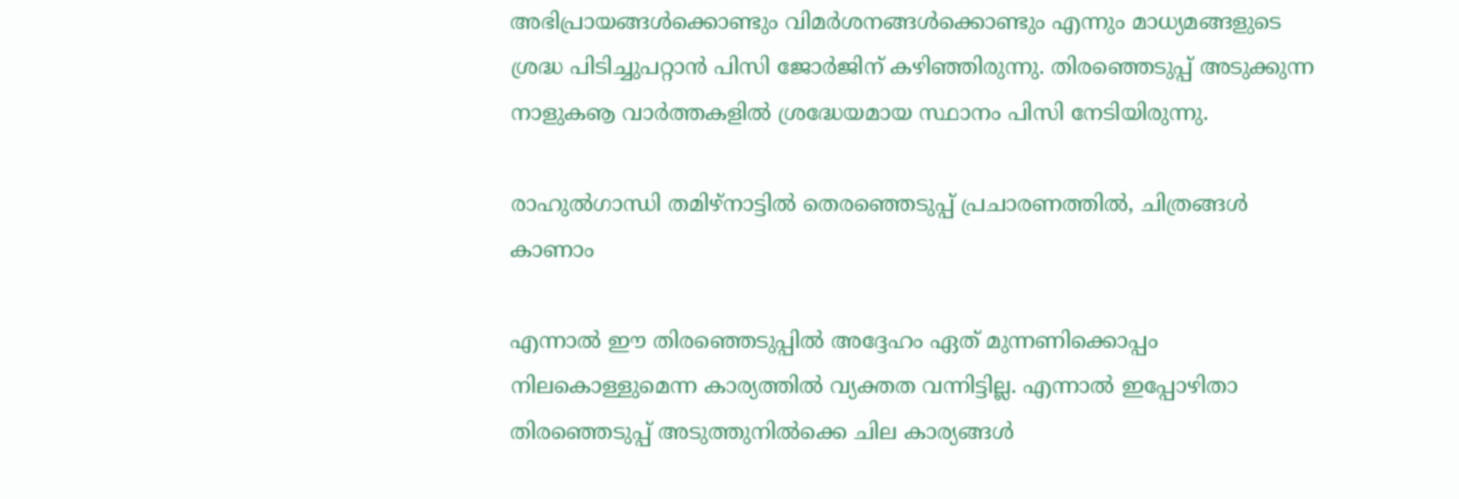അഭിപ്രായങ്ങള്‍ക്കൊണ്ടും വിമര്‍ശനങ്ങള്‍ക്കൊണ്ടും എന്നും മാധ്യമങ്ങളുടെ ശ്രദ്ധ പിടിച്ചുപറ്റാന്‍ പിസി ജോര്‍ജിന് കഴിഞ്ഞിരുന്നു. തിരഞ്ഞെടുപ്പ് അടുക്കുന്ന നാളുകൡ വാര്‍ത്തകളില്‍ ശ്രദ്ധേയമായ സ്ഥാനം പിസി നേടിയിരുന്നു.

രാഹുല്‍ഗാന്ധി തമിഴ്‌നാട്ടില്‍ തെരഞ്ഞെടുപ്പ് പ്രചാരണത്തില്‍, ചിത്രങ്ങള്‍ കാണാം

എന്നാല്‍ ഈ തിരഞ്ഞെടുപ്പില്‍ അദ്ദേഹം ഏത് മുന്നണിക്കൊപ്പം നിലകൊള്ളുമെന്ന കാര്യത്തില്‍ വ്യക്തത വന്നിട്ടില്ല. എന്നാല്‍ ഇപ്പോഴിതാ തിരഞ്ഞെടുപ്പ് അടുത്തുനില്‍ക്കെ ചില കാര്യങ്ങള്‍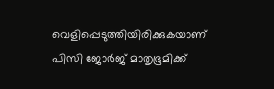വെളിപ്പെടുത്തിയിരിക്കുകയാണ് പിസി ജോര്‍ജ് മാതൃഭൂമിക്ക്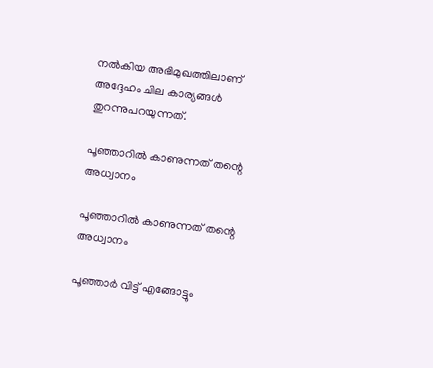നല്‍കിയ അഭിമുഖത്തിലാണ് അദ്ദേഹം ചില കാര്യങ്ങള്‍ തുറന്നുപറയുന്നത്.

പൂഞ്ഞാറില്‍ കാണുന്നത് തന്റെ അധ്വാനം

പൂഞ്ഞാറില്‍ കാണുന്നത് തന്റെ അധ്വാനം

പൂഞ്ഞാര്‍ വിട്ട് എങ്ങോട്ടും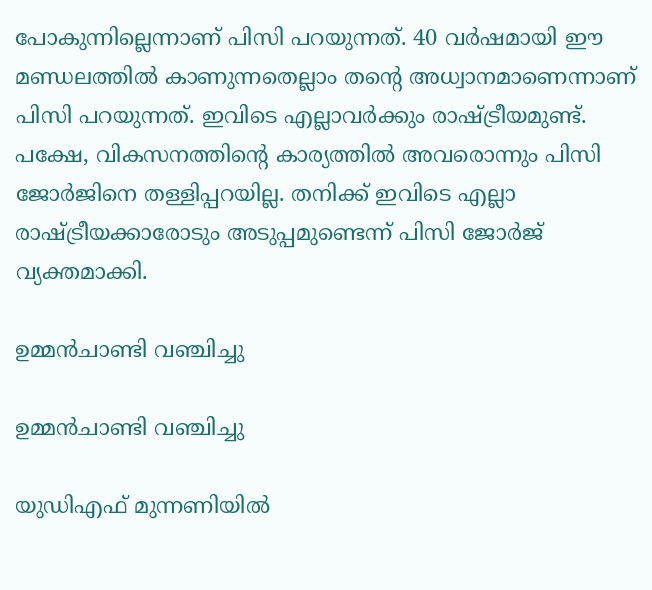പോകുന്നില്ലെന്നാണ് പിസി പറയുന്നത്. 40 വര്‍ഷമായി ഈ മണ്ഡലത്തില്‍ കാണുന്നതെല്ലാം തന്റെ അധ്വാനമാണെന്നാണ് പിസി പറയുന്നത്. ഇവിടെ എല്ലാവര്‍ക്കും രാഷ്ട്രീയമുണ്ട്. പക്ഷേ, വികസനത്തിന്റെ കാര്യത്തില്‍ അവരൊന്നും പിസി ജോര്‍ജിനെ തള്ളിപ്പറയില്ല. തനിക്ക് ഇവിടെ എല്ലാ രാഷ്ട്രീയക്കാരോടും അടുപ്പമുണ്ടെന്ന് പിസി ജോര്‍ജ് വ്യക്തമാക്കി.

ഉമ്മന്‍ചാണ്ടി വഞ്ചിച്ചു

ഉമ്മന്‍ചാണ്ടി വഞ്ചിച്ചു

യുഡിഎഫ് മുന്നണിയില്‍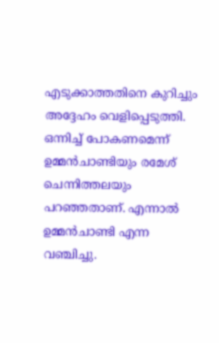എടുക്കാത്തതിനെ കുറിച്ചും അദ്ദേഹം വെളിപ്പെടുത്തി. ഒന്നിച്ച് പോകണമെന്ന് ഉമ്മന്‍ചാണ്ടിയും രമേശ് ചെന്നിത്തലയും പറഞ്ഞതാണ്. എന്നാല്‍ ഉമ്മന്‍ചാണ്ടി എന്ന വഞ്ചിച്ചു.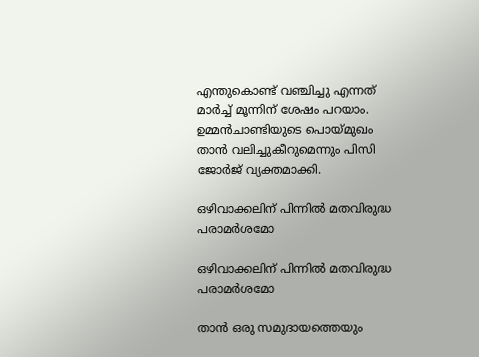എന്തുകൊണ്ട് വഞ്ചിച്ചു എന്നത് മാര്‍ച്ച് മൂന്നിന് ശേഷം പറയാം. ഉമ്മന്‍ചാണ്ടിയുടെ പൊയ്മുഖം താന്‍ വലിച്ചുകീറുമെന്നും പിസി ജോര്‍ജ് വ്യക്തമാക്കി.

ഒഴിവാക്കലിന് പിന്നില്‍ മതവിരുദ്ധ പരാമര്‍ശമോ

ഒഴിവാക്കലിന് പിന്നില്‍ മതവിരുദ്ധ പരാമര്‍ശമോ

താന്‍ ഒരു സമുദായത്തെയും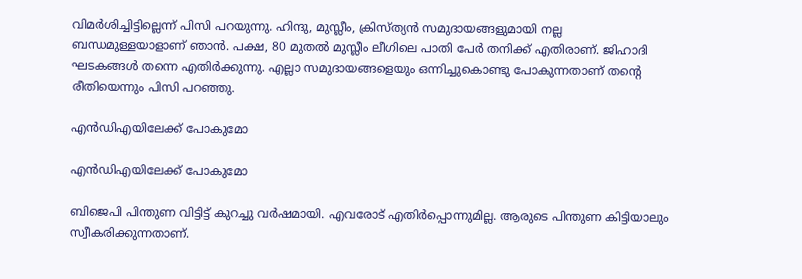വിമര്‍ശിച്ചിട്ടില്ലെന്ന് പിസി പറയുന്നു. ഹിന്ദു, മുസ്ലീം, ക്രിസ്ത്യന്‍ സമുദായങ്ങളുമായി നല്ല ബന്ധമുള്ളയാളാണ് ഞാന്‍. പക്ഷ, 80 മുതല്‍ മുസ്ലീം ലീഗിലെ പാതി പേര്‍ തനിക്ക് എതിരാണ്. ജിഹാദി ഘടകങ്ങള്‍ തന്നെ എതിര്‍ക്കുന്നു. എല്ലാ സമുദായങ്ങളെയും ഒന്നിച്ചുകൊണ്ടു പോകുന്നതാണ് തന്റെ രീതിയെന്നും പിസി പറഞ്ഞു.

എന്‍ഡിഎയിലേക്ക് പോകുമോ

എന്‍ഡിഎയിലേക്ക് പോകുമോ

ബിജെപി പിന്തുണ വിട്ടിട്ട് കുറച്ചു വര്‍ഷമായി. എവരോട് എതിര്‍പ്പൊന്നുമില്ല. ആരുടെ പിന്തുണ കിട്ടിയാലും സ്വീകരിക്കുന്നതാണ്.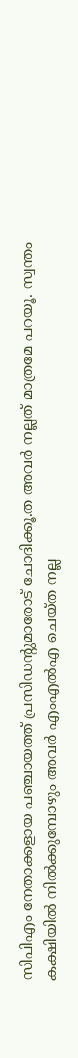സിപിഎം നേതാക്കളായ പഞ്ചായത്ത് പ്രസിഡന്റുമാരോട് ചോദിക്കൂ.ത അവര്‍ നല്ലത് മാത്രമേ പറയൂ. സ്വന്തം കക്ഷിയില്‍ നില്‍ക്കുമ്പോഴും അവര്‍ എംഎല്‍എ ചെയ്ത നല്ല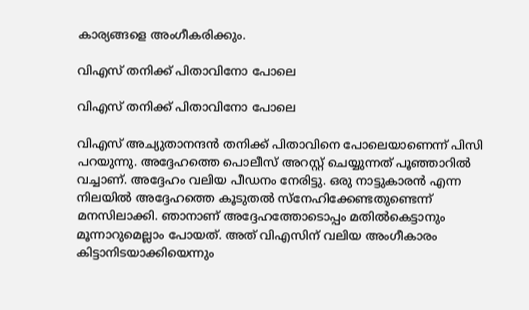കാര്യങ്ങളെ അംഗീകരിക്കും.

വിഎസ് തനിക്ക് പിതാവിനോ പോലെ

വിഎസ് തനിക്ക് പിതാവിനോ പോലെ

വിഎസ് അച്യുതാനന്ദന്‍ തനിക്ക് പിതാവിനെ പോലെയാണെന്ന് പിസി പറയുന്നു. അദ്ദേഹത്തെ പൊലീസ് അറസ്റ്റ് ചെയ്യുന്നത് പൂഞ്ഞാറില്‍ വച്ചാണ്. അദ്ദേഹം വലിയ പീഡനം നേരിട്ടു. ഒരു നാട്ടുകാരന്‍ എന്ന നിലയില്‍ അദ്ദേഹത്തെ കൂടുതല്‍ സ്‌നേഹിക്കേണ്ടതുണ്ടെന്ന് മനസിലാക്കി. ഞാനാണ് അദ്ദേഹത്തോടൊപ്പം മതില്‍കെട്ടാനും മൂന്നാറുമെല്ലാം പോയത്. അത് വിഎസിന് വലിയ അംഗീകാരം കിട്ടാനിടയാക്കിയെന്നും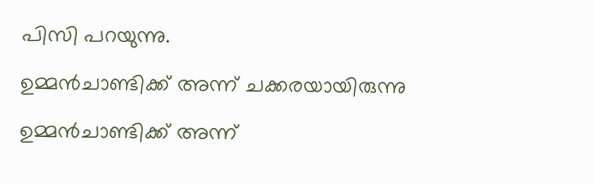പിസി പറയുന്നു.

ഉമ്മന്‍ചാണ്ടിക്ക് അന്ന് ചക്കരയായിരുന്നു

ഉമ്മന്‍ചാണ്ടിക്ക് അന്ന്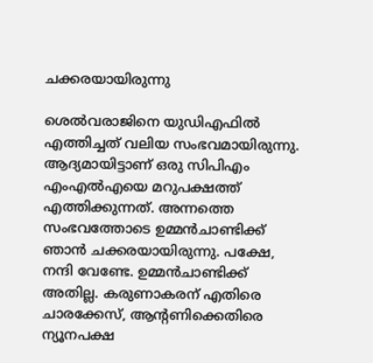ചക്കരയായിരുന്നു

ശെല്‍വരാജിനെ യുഡിഎഫില്‍ എത്തിച്ചത് വലിയ സംഭവമായിരുന്നു. ആദ്യമായിട്ടാണ് ഒരു സിപിഎം എംഎല്‍എയെ മറുപക്ഷത്ത് എത്തിക്കുന്നത്. അന്നത്തെ സംഭവത്തോടെ ഉമ്മന്‍ചാണ്ടിക്ക് ഞാന്‍ ചക്കരയായിരുന്നു. പക്ഷേ, നന്ദി വേണ്ടേ. ഉമ്മന്‍ചാണ്ടിക്ക് അതില്ല. കരുണാകരന് എതിരെ ചാരക്കേസ്, ആന്റണിക്കെതിരെ ന്യൂനപക്ഷ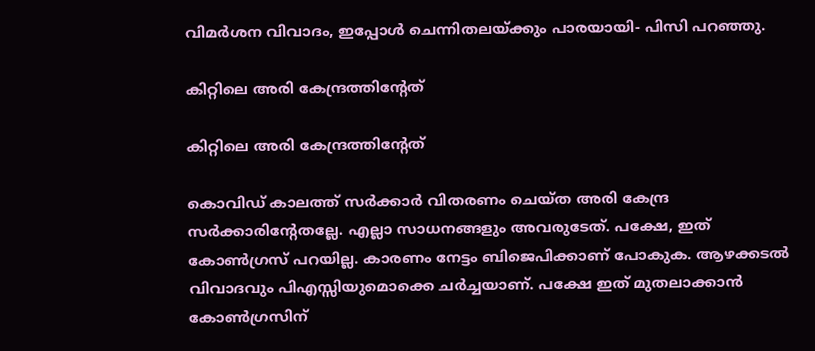വിമര്‍ശന വിവാദം, ഇപ്പോള്‍ ചെന്നിതലയ്ക്കും പാരയായി- പിസി പറഞ്ഞു.

കിറ്റിലെ അരി കേന്ദ്രത്തിന്റേത്

കിറ്റിലെ അരി കേന്ദ്രത്തിന്റേത്

കൊവിഡ് കാലത്ത് സര്‍ക്കാര്‍ വിതരണം ചെയ്ത അരി കേന്ദ്ര സര്‍ക്കാരിന്റേതല്ലേ. എല്ലാ സാധനങ്ങളും അവരുടേത്. പക്ഷേ, ഇത് കോണ്‍ഗ്രസ് പറയില്ല. കാരണം നേട്ടം ബിജെപിക്കാണ് പോകുക. ആഴക്കടല്‍ വിവാദവും പിഎസ്സിയുമൊക്കെ ചര്‍ച്ചയാണ്. പക്ഷേ ഇത് മുതലാക്കാന്‍ കോണ്‍ഗ്രസിന്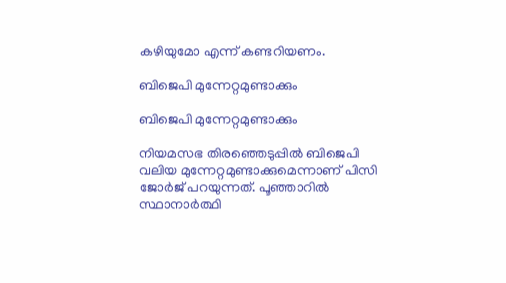കഴിയുമോ എന്ന് കണ്ടറിയണം.

ബിജെപി മുന്നേറ്റമുണ്ടാക്കും

ബിജെപി മുന്നേറ്റമുണ്ടാക്കും

നിയമസഭ തിരഞ്ഞെടുപ്പില്‍ ബിജെപി വലിയ മുന്നേറ്റമുണ്ടാക്കുമെന്നാണ് പിസി ജോര്‍ജ് പറയുന്നത്. പൂഞ്ഞാറില്‍ സ്ഥാനാര്‍ത്ഥി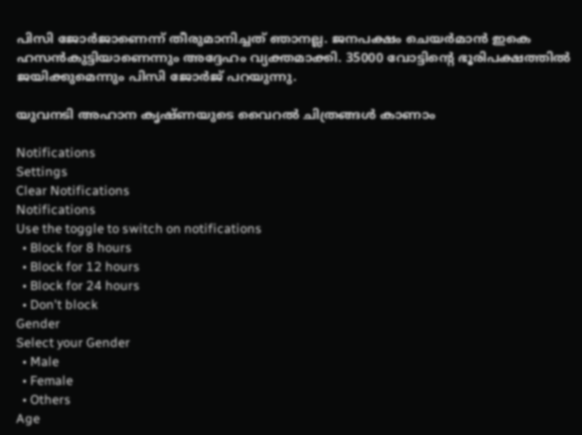പിസി ജോര്‍ജാണെന്ന് തീരുമാനിച്ചത് ഞാനല്ല. ജനപക്ഷം ചെയര്‍മാന്‍ ഇകെ ഹസന്‍കുട്ടിയാണെന്നും അദ്ദേഹം വ്യക്തമാക്കി. 35000 വോട്ടിന്റെ ഭൂരിപക്ഷത്തില്‍ ജയിക്കുമെന്നും പിസി ജോര്‍ജ് പറയുന്നു.

യുവനടി അഹാന കൃഷ്ണയുടെ വൈറല്‍ ചിത്രങ്ങള്‍ കാണാം

Notifications
Settings
Clear Notifications
Notifications
Use the toggle to switch on notifications
  • Block for 8 hours
  • Block for 12 hours
  • Block for 24 hours
  • Don't block
Gender
Select your Gender
  • Male
  • Female
  • Others
Age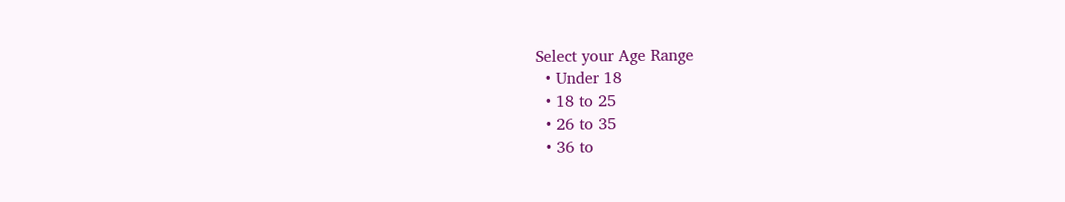Select your Age Range
  • Under 18
  • 18 to 25
  • 26 to 35
  • 36 to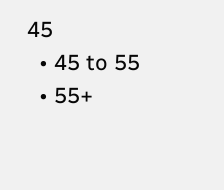45
  • 45 to 55
  • 55+